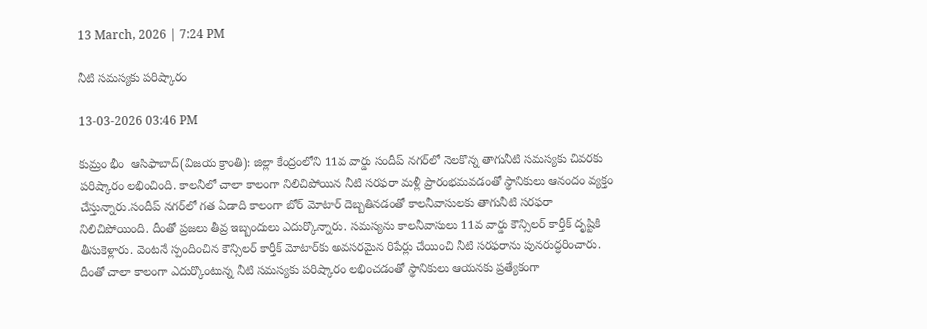13 March, 2026 | 7:24 PM

నీటి సమస్యకు పరిష్కారం

13-03-2026 03:46 PM

కుమ్రం భీం  ఆసిఫాబాద్(విజయ క్రాంతి): జిల్లా కేంద్రంలోని 11వ వార్డు సందీప్ నగర్‌లో నెలకొన్న తాగునీటి సమస్యకు చివరకు పరిష్కారం లభించింది. కాలనీలో చాలా కాలంగా నిలిచిపోయిన నీటి సరఫరా మళ్లీ ప్రారంభమవడంతో స్థానికులు ఆనందం వ్యక్తం చేస్తున్నారు.సందీప్ నగర్‌లో గత ఏడాది కాలంగా బోర్ మోటార్ దెబ్బతినడంతో కాలనీవాసులకు తాగునీటి సరఫరా నిలిచిపోయింది. దీంతో ప్రజలు తీవ్ర ఇబ్బందులు ఎదుర్కొన్నారు. సమస్యను కాలనీవాసులు 11వ వార్డు కౌన్సిలర్ కార్తీక్ దృష్టికి తీసుకెళ్లారు. వెంటనే స్పందించిన కౌన్సిలర్ కార్తీక్ మోటార్‌కు అవసరమైన రిపేర్లు చేయించి నీటి సరఫరాను పునరుద్ధరించారు. దీంతో చాలా కాలంగా ఎదుర్కొంటున్న నీటి సమస్యకు పరిష్కారం లభించడంతో స్థానికులు ఆయనకు ప్రత్యేకంగా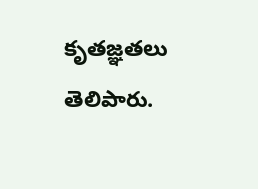కృతజ్ఞతలు తెలిపారు.